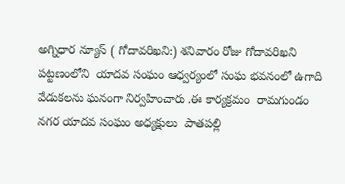అగ్నిధార న్యూస్ ( గోదావరిఖని:) శనివారం రోజు గోదావరిఖని  పట్టణంలోని  యాదవ సంఘం ఆధ్వర్యంలో సంఘ భవనంలో ఉగాది వేడుకలను ఘనంగా నిర్వహించారు .ఈ కార్యక్రమం  రామగుండం నగర యాదవ సంఘం అధ్యక్షులు  పాతపల్లి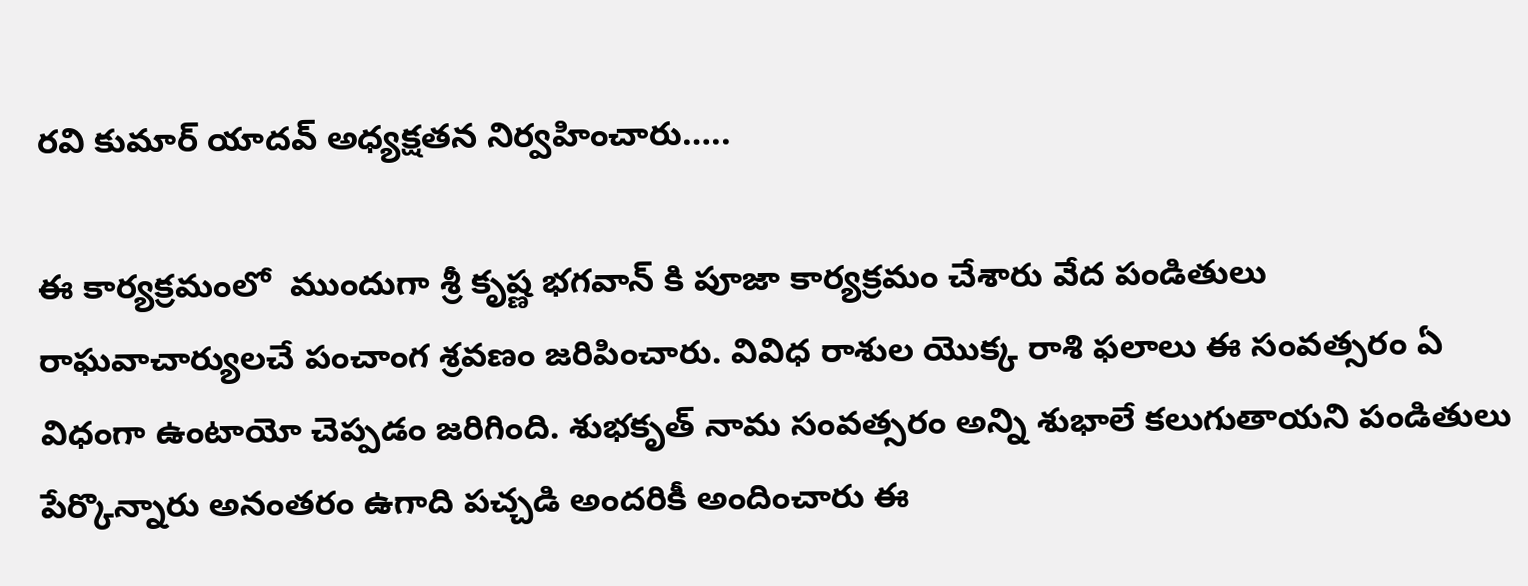రవి కుమార్ యాదవ్ అధ్యక్షతన నిర్వహించారు…..

ఈ కార్యక్రమంలో  ముందుగా శ్రీ కృష్ణ భగవాన్ కి పూజా కార్యక్రమం చేశారు వేద పండితులు రాఘవాచార్యులచే పంచాంగ శ్రవణం జరిపించారు. వివిధ రాశుల యొక్క రాశి ఫలాలు ఈ సంవత్సరం ఏ విధంగా ఉంటాయో చెప్పడం జరిగింది. శుభకృత్ నామ సంవత్సరం అన్ని శుభాలే కలుగుతాయని పండితులు పేర్కొన్నారు అనంతరం ఉగాది పచ్చడి అందరికీ అందించారు ఈ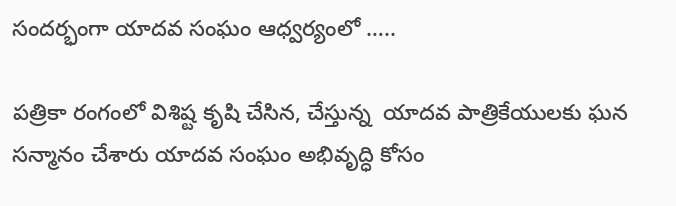సందర్భంగా యాదవ సంఘం ఆధ్వర్యంలో …..

పత్రికా రంగంలో విశిష్ట కృషి చేసిన, చేస్తున్న  యాదవ పాత్రికేయులకు ఘన సన్మానం చేశారు యాదవ సంఘం అభివృద్ధి కోసం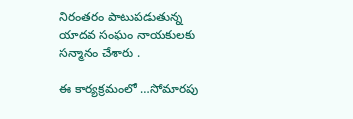నిరంతరం పాటుపడుతున్న  యాదవ సంఘం నాయకులకు సన్మానం చేశారు .

ఈ కార్యక్రమంలో …సోమారపు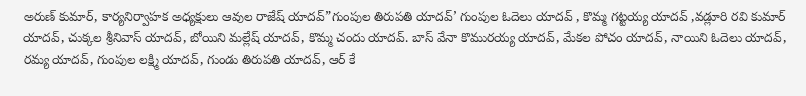అరుణ్ కుమార్, కార్యనిర్వాహక అధ్యక్షులు ఆవుల రాజేష్ యాదవ్”గుంపుల తిరుపతి యాదవ్’ గుంపుల ఓదెలు యాదవ్ , కొమ్మ గట్టయ్య యాదవ్ ,వడ్లూరి రవి కుమార్ యాదవ్, చుక్కల శ్రీనివాస్ యాదవ్, బోయిని మల్లేష్ యాదవ్, కొమ్మ చందు యాదవ్. బాస్ వేనా కొమురయ్య యాదవ్, మేకల పోచం యాదవ్, నాయిని ఓదెలు యాదవ్, రమ్య యాదవ్, గుంపుల లక్ష్మి యాదవ్, గుండు తిరుపతి యాదవ్, ఆర్ కే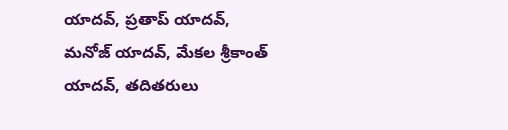యాదవ్, ప్రతాప్ యాదవ్, మనోజ్ యాదవ్, మేకల శ్రీకాంత్ యాదవ్, తదితరులు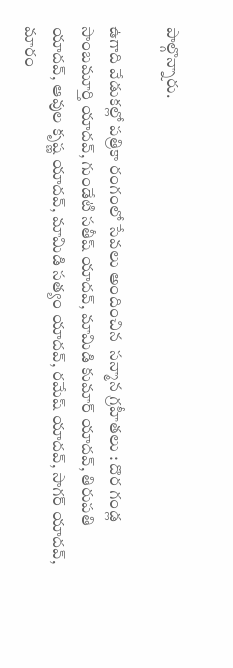పాల్గొన్నారు.

ఉగాది వేడుకల్లో పత్రికా రంగంలో సేవలు అందించిన  సన్మాన గ్రహీతలు : దొర గండ్ల సాంబమూర్తి యాదవ్, గుండేటి సతీష్ యాదవ్, మామిడి కుమార్ యాదవ్, తిరుపతి యాదవ్, ఆవుల కృష్ణ యాదవ్, మామిడి సత్యం యాదవ్, రమేష్ యాదవ్, సాగర్ యాదవ్, మారం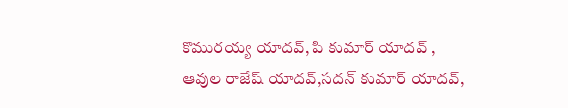కొమురయ్య యాదవ్, పి కుమార్ యాదవ్ , ఆవుల రాజేష్ యాదవ్,సదన్ కుమార్ యాదవ్,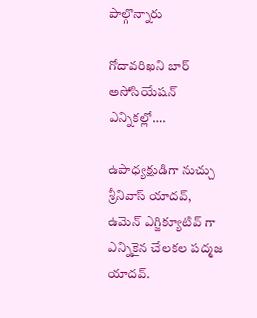పాల్గొన్నారు

గోదావరిఖని బార్ అసోసియేషన్ ఎన్నికల్లో….

ఉపాధ్యక్షుడిగా నుచ్చు శ్రీనివాస్ యాదవ్, ఉమెన్ ఎగ్జిక్యూటివ్ గా ఎన్నికైన చేలకల పద్మజ యాదవ్.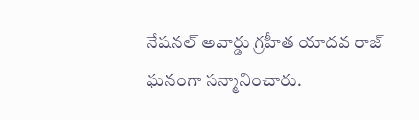నేషనల్ అవార్డు గ్రహీత యాదవ రాజ్ ఘనంగా సన్మానించారు.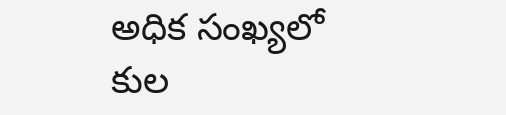అధిక సంఖ్యలో కుల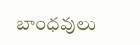బాంధవులు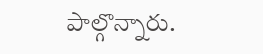పాల్గొన్నారు.